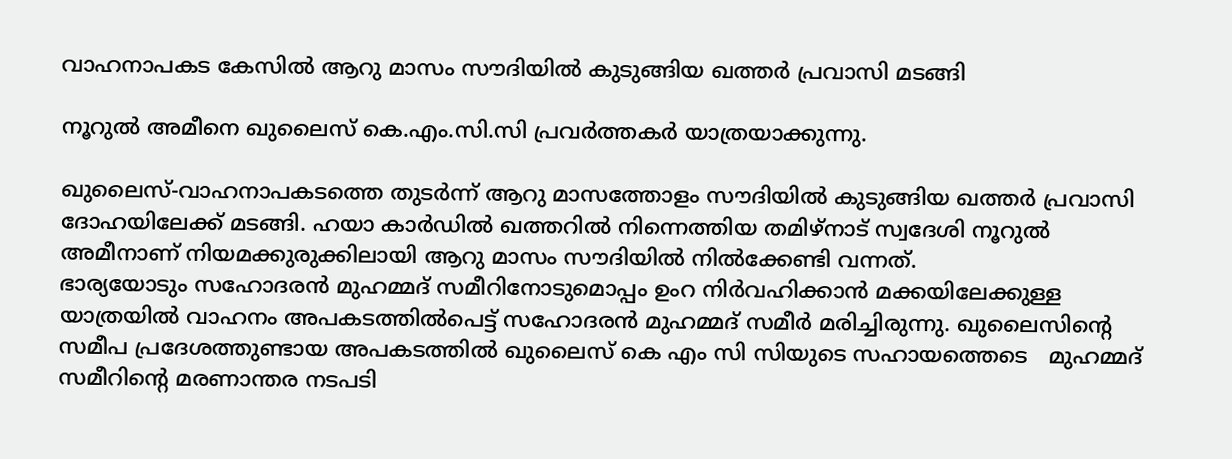വാഹനാപകട കേസില്‍ ആറു മാസം സൗദിയില്‍ കുടുങ്ങിയ ഖത്തര്‍ പ്രവാസി മടങ്ങി

നൂറുല്‍ അമീനെ ഖുലൈസ് കെ.എം.സി.സി പ്രവർത്തകർ യാത്രയാക്കുന്നു.

ഖുലൈസ്-വാഹനാപകടത്തെ തുടര്‍ന്ന് ആറു മാസത്തോളം സൗദിയില്‍ കുടുങ്ങിയ ഖത്തര്‍ പ്രവാസി ദോഹയിലേക്ക് മടങ്ങി. ഹയാ കാര്‍ഡില്‍ ഖത്തറില്‍ നിന്നെത്തിയ തമിഴ്‌നാട് സ്വദേശി നൂറുല്‍ അമീനാണ് നിയമക്കുരുക്കിലായി ആറു മാസം സൗദിയില്‍ നില്‍ക്കേണ്ടി വന്നത്.
ഭാര്യയോടും സഹോദരന്‍ മുഹമ്മദ് സമീറിനോടുമൊപ്പം ഉംറ നിര്‍വഹിക്കാന്‍ മക്കയിലേക്കുള്ള യാത്രയില്‍ വാഹനം അപകടത്തില്‍പെട്ട് സഹോദരന്‍ മുഹമ്മദ് സമീര്‍ മരിച്ചിരുന്നു. ഖുലൈസിന്റെ സമീപ പ്രദേശത്തുണ്ടായ അപകടത്തില്‍ ഖുലൈസ് കെ എം സി സിയുടെ സഹായത്തെടെ   മുഹമ്മദ് സമീറിന്റെ മരണാന്തര നടപടി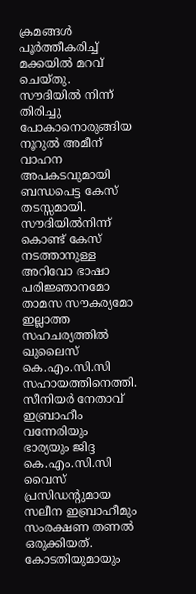ക്രമങ്ങള്‍ പൂര്‍ത്തീകരിച്ച് മക്കയില്‍ മറവ് ചെയ്തു. സൗദിയില്‍ നിന്ന് തിരിച്ചു പോകാനൊരുങ്ങിയ നൂറുല്‍ അമീന് വാഹന അപകടവുമായി ബന്ധപെട്ട കേസ് തടസ്സമായി.
സൗദിയില്‍നിന്ന് കൊണ്ട് കേസ് നടത്താനുള്ള അറിവോ ഭാഷാ പരിജ്ഞാനമോ താമസ സൗകര്യമോ ഇല്ലാത്ത സഹചര്യത്തില്‍ ഖുലൈസ് കെ.എം.സി.സി സഹായത്തിനെത്തി. സീനിയര്‍ നേതാവ് ഇബ്രാഹീം വന്നേരിയും ഭാര്യയും ജിദ്ദ കെ.എം.സി.സി വൈസ് പ്രസിഡന്റുമായ സലീന ഇബ്രാഹീമും സംരക്ഷണ തണല്‍ ഒരുക്കിയത്.
കോടതിയുമായും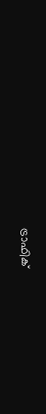ട്രാഫിക്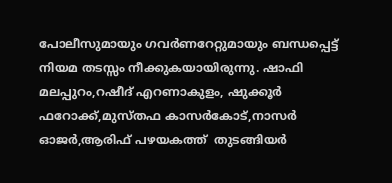പോലീസുമായും ഗവര്‍ണറേറ്റുമായും ബന്ധപ്പെട്ട്  നിയമ തടസ്സം നീക്കുകയായിരുന്നു. ഷാഫി മലപ്പുറം,റഷീദ് എറണാകുളം, ഷുക്കൂര്‍ ഫറോക്ക്,മുസ്തഫ കാസര്‍കോട്,നാസര്‍ ഓജര്‍,ആരിഫ് പഴയകത്ത്  തുടങ്ങിയര്‍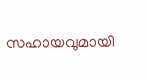സഹായവുമായി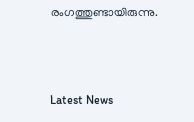രംഗത്തുണ്ടായിരുന്നു.



Latest News